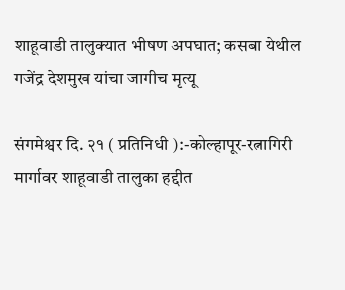शाहूवाडी तालुक्यात भीषण अपघात; कसबा येथील गजेंद्र देशमुख यांचा जागीच मृत्यू

संगमेश्वर दि. २१ ( प्रतिनिधी ):-कोल्हापूर-रत्नागिरी मार्गावर शाहूवाडी तालुका हद्दीत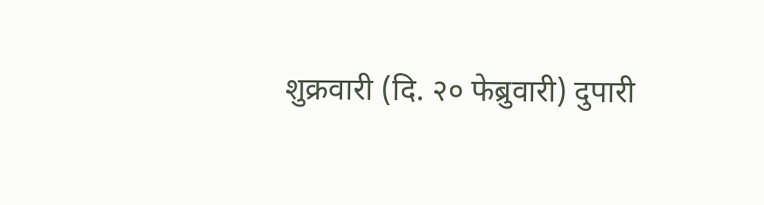शुक्रवारी (दि. २० फेब्रुवारी) दुपारी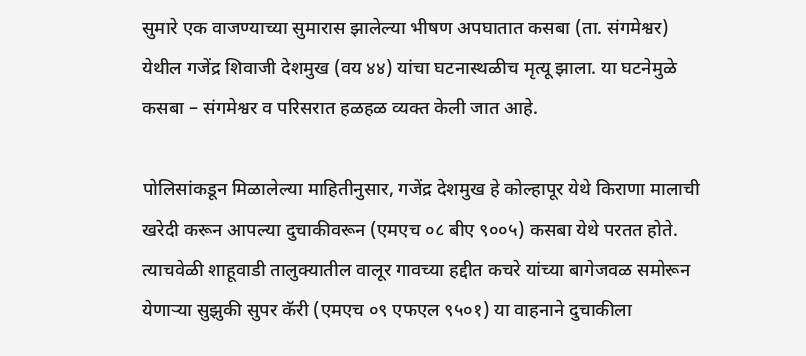सुमारे एक वाजण्याच्या सुमारास झालेल्या भीषण अपघातात कसबा (ता. संगमेश्वर) येथील गजेंद्र शिवाजी देशमुख (वय ४४) यांचा घटनास्थळीच मृत्यू झाला. या घटनेमुळे कसबा – संगमेश्वर व परिसरात हळहळ व्यक्त केली जात आहे.

पोलिसांकडून मिळालेल्या माहितीनुसार, गजेंद्र देशमुख हे कोल्हापूर येथे किराणा मालाची खरेदी करून आपल्या दुचाकीवरून (एमएच ०८ बीए ९००५) कसबा येथे परतत होते. त्याचवेळी शाहूवाडी तालुक्यातील वालूर गावच्या हद्दीत कचरे यांच्या बागेजवळ समोरून येणाऱ्या सुझुकी सुपर कॅरी (एमएच ०९ एफएल ९५०१) या वाहनाने दुचाकीला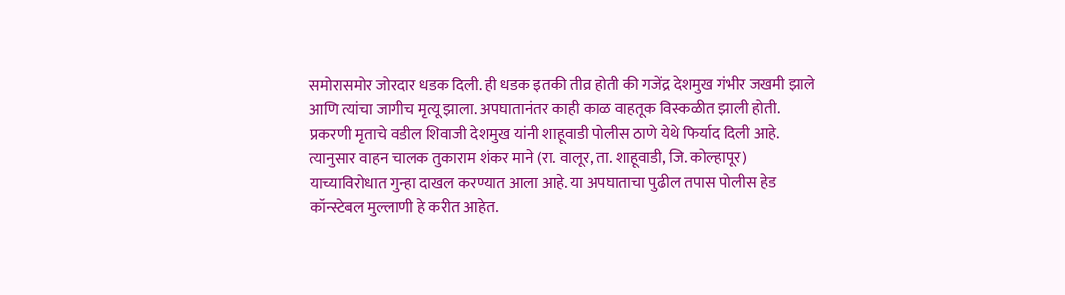समोरासमोर जोरदार धडक दिली. ही धडक इतकी तीव्र होती की गजेंद्र देशमुख गंभीर जखमी झाले आणि त्यांचा जागीच मृत्यू झाला. अपघातानंतर काही काळ वाहतूक विस्कळीत झाली होती.
प्रकरणी मृताचे वडील शिवाजी देशमुख यांनी शाहूवाडी पोलीस ठाणे येथे फिर्याद दिली आहे. त्यानुसार वाहन चालक तुकाराम शंकर माने (रा. वालूर, ता. शाहूवाडी, जि. कोल्हापूर) याच्याविरोधात गुन्हा दाखल करण्यात आला आहे. या अपघाताचा पुढील तपास पोलीस हेड कॉन्स्टेबल मुल्लाणी हे करीत आहेत.